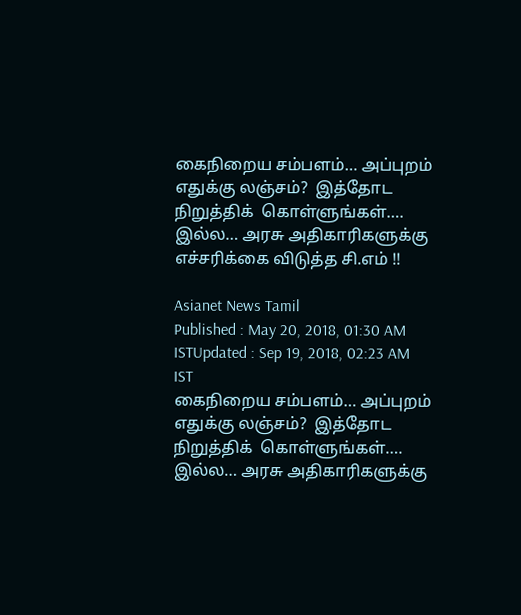கைநிறைய சம்பளம்… அப்புறம் எதுக்கு லஞ்சம்?  இத்தோட நிறுத்திக்  கொள்ளுங்கள்…. இல்ல… அரசு அதிகாரிகளுக்கு எச்சரிக்கை விடுத்த சி.எம் !!

Asianet News Tamil
Published : May 20, 2018, 01:30 AM ISTUpdated : Sep 19, 2018, 02:23 AM IST
கைநிறைய சம்பளம்… அப்புறம் எதுக்கு லஞ்சம்?  இத்தோட நிறுத்திக்  கொள்ளுங்கள்…. இல்ல… அரசு அதிகாரிகளுக்கு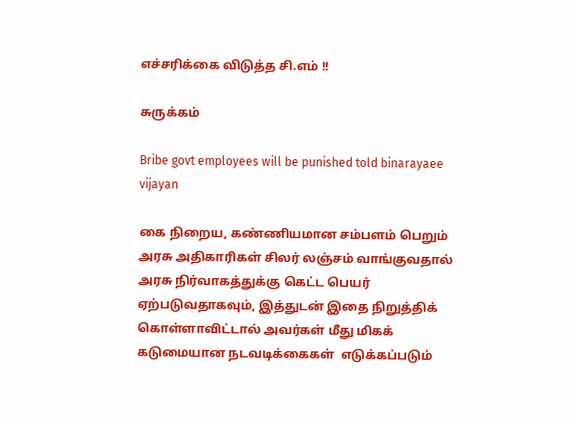எச்சரிக்கை விடுத்த சி.எம் !!

சுருக்கம்

Bribe govt employees will be punished told binarayaee vijayan

கை நிறைய, கண்ணியமான சம்பளம் பெறும் அரசு அதிகாரிகள் சிலர் லஞ்சம் வாங்குவதால் அரசு நிர்வாகத்துக்கு கெட்ட பெயர் ஏற்படுவதாகவும், இத்துடன் இதை நிறுத்திக் கொள்ளாவிட்டால் அவர்கள் மீது மிகக் கடுமையான நடவடிக்கைகள்  எடுக்கப்படும்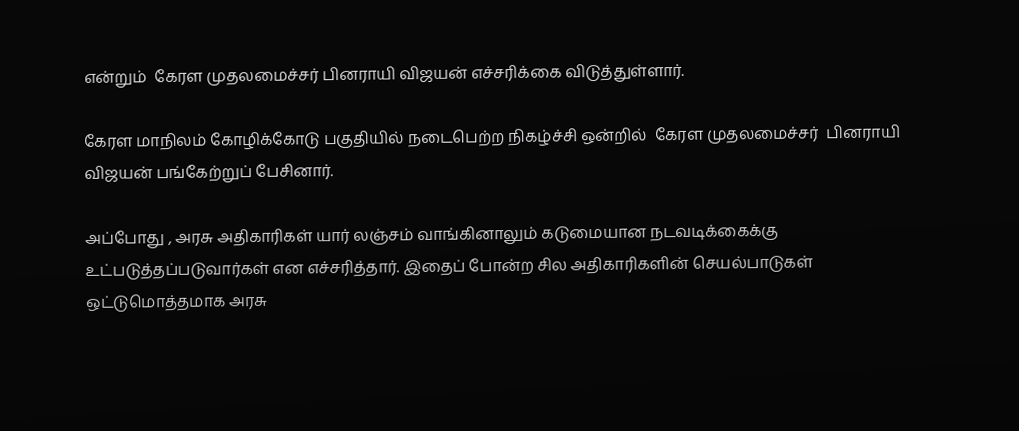என்றும்  கேரள முதலமைச்சர் பினராயி விஜயன் எச்சரிக்கை விடுத்துள்ளார்.

கேரள மாநிலம் கோழிக்கோடு பகுதியில் நடைபெற்ற நிகழ்ச்சி ஒன்றில்  கேரள முதலமைச்சர்  பினராயி விஜயன் பங்கேற்றுப் பேசினார்.

அப்போது , அரசு அதிகாரிகள் யார் லஞ்சம் வாங்கினாலும் கடுமையான நடவடிக்கைக்கு உட்படுத்தப்படுவார்கள் என எச்சரித்தார். இதைப் போன்ற சில அதிகாரிகளின் செயல்பாடுகள் ஒட்டுமொத்தமாக அரசு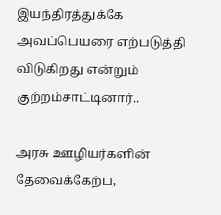இயந்திரத்துக்கே அவப்பெயரை எற்படுத்தி விடுகிறது என்றும் குற்றம்சாட்டினார்..

அரசு ஊழியர்களின்  தேவைக்கேற்ப,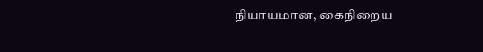நியாயமான, கைநிறைய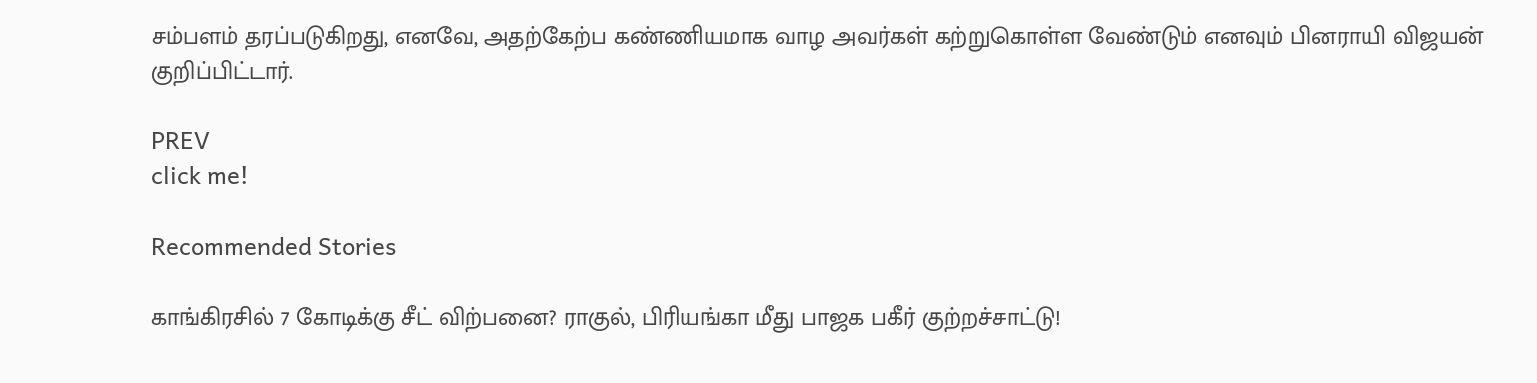சம்பளம் தரப்படுகிறது, எனவே, அதற்கேற்ப கண்ணியமாக வாழ அவர்கள் கற்றுகொள்ள வேண்டும் எனவும் பினராயி விஜயன்  குறிப்பிட்டார்.

PREV
click me!

Recommended Stories

காங்கிரசில் 7 கோடிக்கு சீட் விற்பனை? ராகுல், பிரியங்கா மீது பாஜக பகீர் குற்றச்சாட்டு!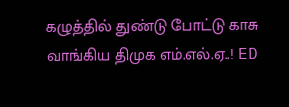கழுத்தில் துண்டு போட்டு காசு வாங்கிய திமுக எம்.எல்.ஏ..! ED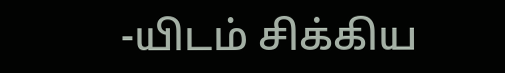-யிடம் சிக்கிய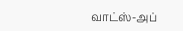வாட்ஸ்-அப்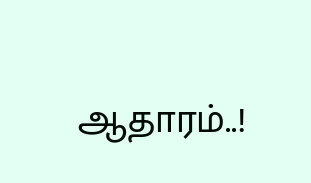ஆதாரம்..!